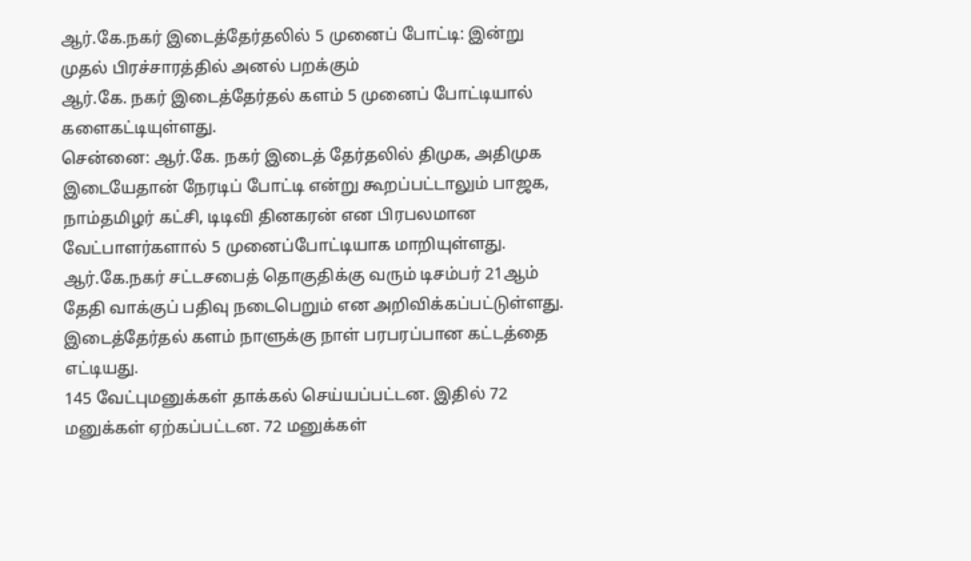ஆர்.கே.நகர் இடைத்தேர்தலில் 5 முனைப் போட்டி: இன்று முதல் பிரச்சாரத்தில் அனல் பறக்கும்
ஆர்.கே. நகர் இடைத்தேர்தல் களம் 5 முனைப் போட்டியால் களைகட்டியுள்ளது.
சென்னை: ஆர்.கே. நகர் இடைத் தேர்தலில் திமுக, அதிமுக இடையேதான் நேரடிப் போட்டி என்று கூறப்பட்டாலும் பாஜக, நாம்தமிழர் கட்சி, டிடிவி தினகரன் என பிரபலமான வேட்பாளர்களால் 5 முனைப்போட்டியாக மாறியுள்ளது.
ஆர்.கே.நகர் சட்டசபைத் தொகுதிக்கு வரும் டிசம்பர் 21ஆம் தேதி வாக்குப் பதிவு நடைபெறும் என அறிவிக்கப்பட்டுள்ளது. இடைத்தேர்தல் களம் நாளுக்கு நாள் பரபரப்பான கட்டத்தை எட்டியது.
145 வேட்புமனுக்கள் தாக்கல் செய்யப்பட்டன. இதில் 72 மனுக்கள் ஏற்கப்பட்டன. 72 மனுக்கள்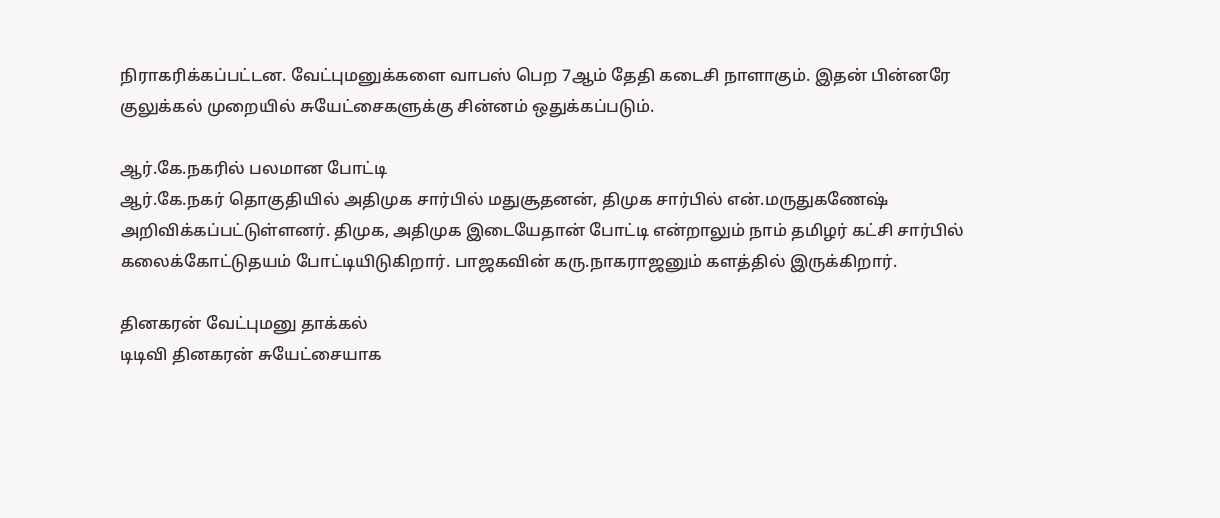நிராகரிக்கப்பட்டன. வேட்புமனுக்களை வாபஸ் பெற 7ஆம் தேதி கடைசி நாளாகும். இதன் பின்னரே குலுக்கல் முறையில் சுயேட்சைகளுக்கு சின்னம் ஒதுக்கப்படும்.

ஆர்.கே.நகரில் பலமான போட்டி
ஆர்.கே.நகர் தொகுதியில் அதிமுக சார்பில் மதுசூதனன், திமுக சார்பில் என்.மருதுகணேஷ் அறிவிக்கப்பட்டுள்ளனர். திமுக, அதிமுக இடையேதான் போட்டி என்றாலும் நாம் தமிழர் கட்சி சார்பில் கலைக்கோட்டுதயம் போட்டியிடுகிறார். பாஜகவின் கரு.நாகராஜனும் களத்தில் இருக்கிறார்.

தினகரன் வேட்புமனு தாக்கல்
டிடிவி தினகரன் சுயேட்சையாக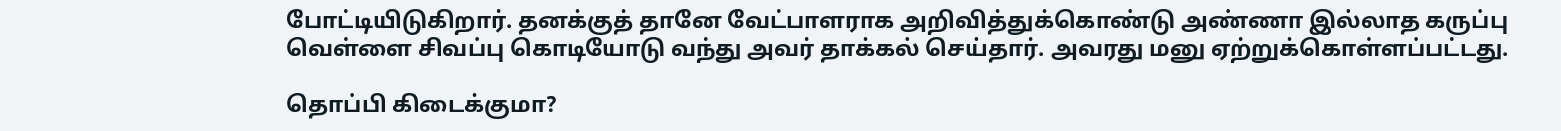போட்டியிடுகிறார். தனக்குத் தானே வேட்பாளராக அறிவித்துக்கொண்டு அண்ணா இல்லாத கருப்பு வெள்ளை சிவப்பு கொடியோடு வந்து அவர் தாக்கல் செய்தார். அவரது மனு ஏற்றுக்கொள்ளப்பட்டது.

தொப்பி கிடைக்குமா?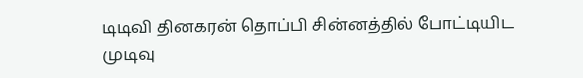டிடிவி தினகரன் தொப்பி சின்னத்தில் போட்டியிட முடிவு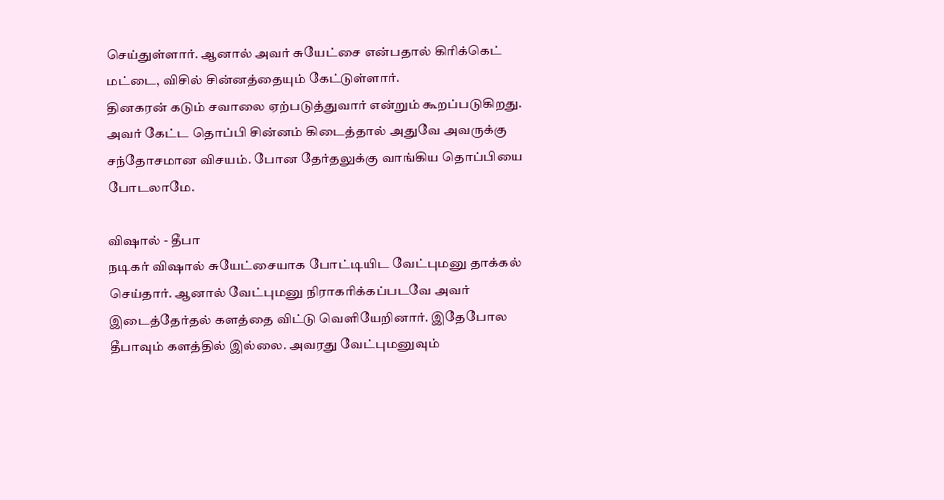செய்துள்ளார். ஆனால் அவர் சுயேட்சை என்பதால் கிரிக்கெட் மட்டை, விசில் சின்னத்தையும் கேட்டுள்ளார்.
தினகரன் கடும் சவாலை ஏற்படுத்துவார் என்றும் கூறப்படுகிறது. அவர் கேட்ட தொப்பி சின்னம் கிடைத்தால் அதுவே அவருக்கு சந்தோசமான விசயம். போன தேர்தலுக்கு வாங்கிய தொப்பியை போடலாமே.

விஷால் - தீபா
நடிகர் விஷால் சுயேட்சையாக போட்டியிட வேட்புமனு தாக்கல் செய்தார். ஆனால் வேட்புமனு நிராகரிக்கப்படவே அவர் இடைத்தேர்தல் களத்தை விட்டு வெளியேறினார். இதேபோல தீபாவும் களத்தில் இல்லை. அவரது வேட்புமனுவும்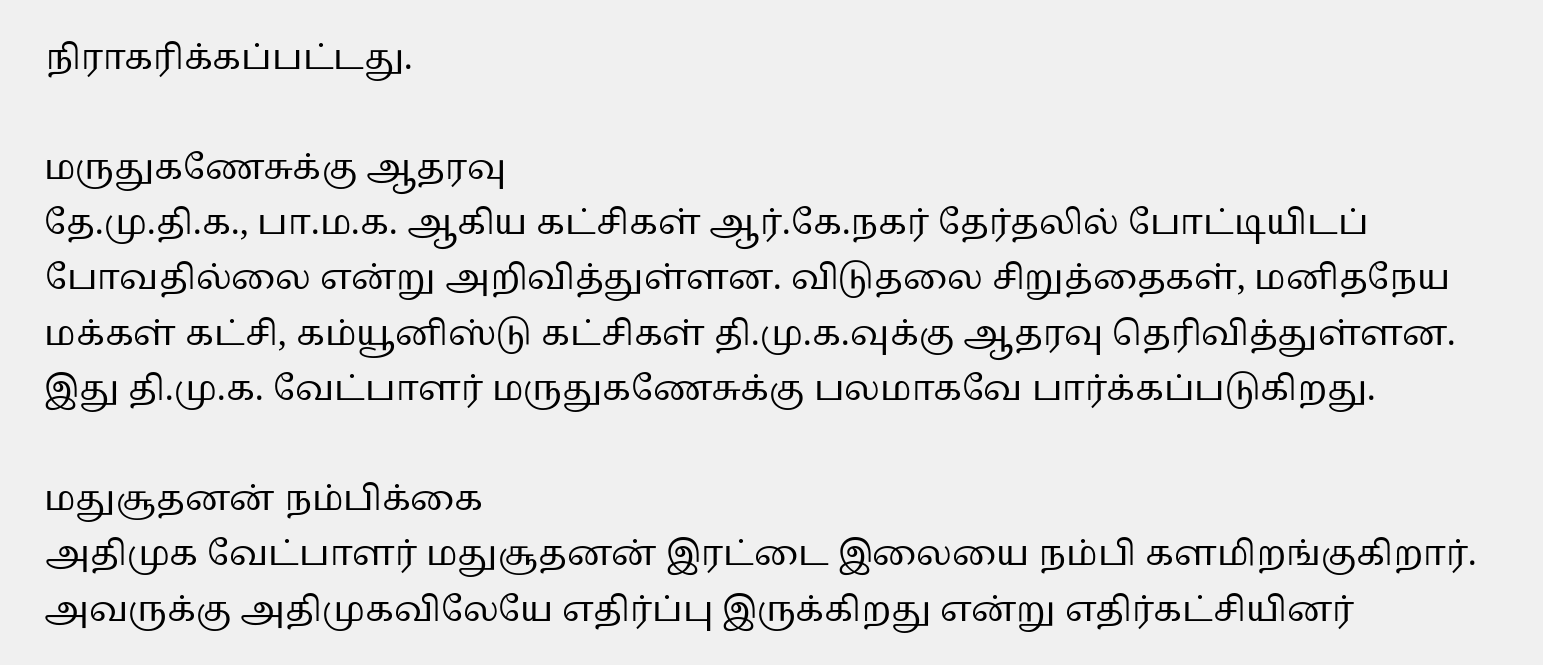நிராகரிக்கப்பட்டது.

மருதுகணேசுக்கு ஆதரவு
தே.மு.தி.க., பா.ம.க. ஆகிய கட்சிகள் ஆர்.கே.நகர் தேர்தலில் போட்டியிடப் போவதில்லை என்று அறிவித்துள்ளன. விடுதலை சிறுத்தைகள், மனிதநேய மக்கள் கட்சி, கம்யூனிஸ்டு கட்சிகள் தி.மு.க.வுக்கு ஆதரவு தெரிவித்துள்ளன. இது தி.மு.க. வேட்பாளர் மருதுகணேசுக்கு பலமாகவே பார்க்கப்படுகிறது.

மதுசூதனன் நம்பிக்கை
அதிமுக வேட்பாளர் மதுசூதனன் இரட்டை இலையை நம்பி களமிறங்குகிறார். அவருக்கு அதிமுகவிலேயே எதிர்ப்பு இருக்கிறது என்று எதிர்கட்சியினர்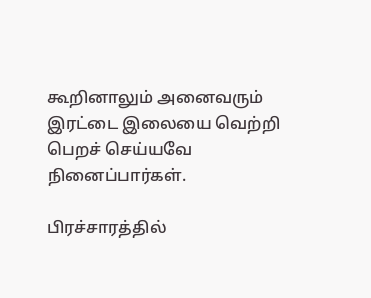கூறினாலும் அனைவரும் இரட்டை இலையை வெற்றி பெறச் செய்யவே நினைப்பார்கள்.

பிரச்சாரத்தில்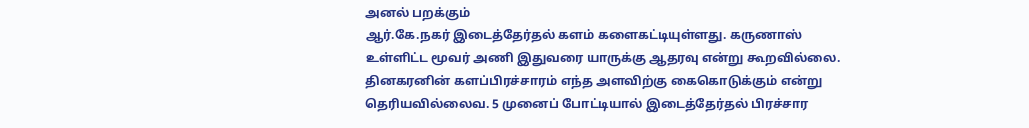அனல் பறக்கும்
ஆர்.கே.நகர் இடைத்தேர்தல் களம் களைகட்டியுள்ளது. கருணாஸ் உள்ளிட்ட மூவர் அணி இதுவரை யாருக்கு ஆதரவு என்று கூறவில்லை. தினகரனின் களப்பிரச்சாரம் எந்த அளவிற்கு கைகொடுக்கும் என்று தெரியவில்லைவ. 5 முனைப் போட்டியால் இடைத்தேர்தல் பிரச்சார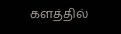களத்தில்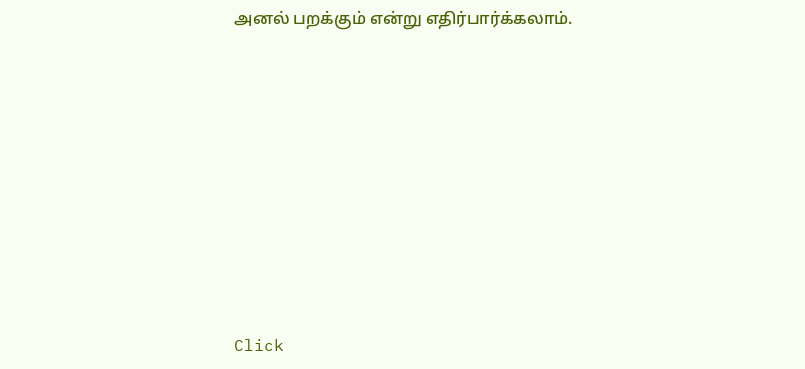அனல் பறக்கும் என்று எதிர்பார்க்கலாம்.












Click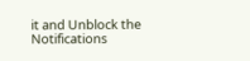it and Unblock the Notifications